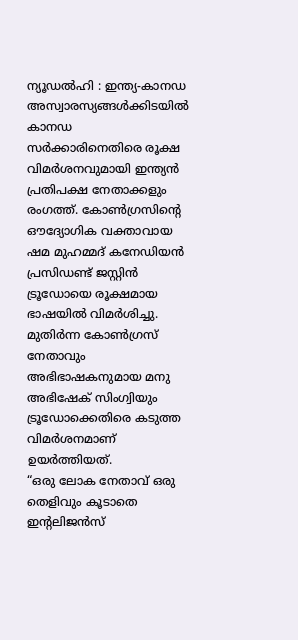ന്യൂഡൽഹി : ഇന്ത്യ-കാനഡ അസ്വാരസ്യങ്ങൾക്കിടയിൽ കാനഡ സർക്കാരിനെതിരെ രൂക്ഷ വിമർശനവുമായി ഇന്ത്യൻ പ്രതിപക്ഷ നേതാക്കളും രംഗത്ത്. കോൺഗ്രസിന്റെ ഔദ്യോഗിക വക്താവായ ഷമ മുഹമ്മദ് കനേഡിയൻ പ്രസിഡണ്ട് ജസ്റ്റിൻ ട്രൂഡോയെ രൂക്ഷമായ ഭാഷയിൽ വിമർശിച്ചു. മുതിർന്ന കോൺഗ്രസ് നേതാവും അഭിഭാഷകനുമായ മനു അഭിഷേക് സിംഗ്വിയും ട്രൂഡോക്കെതിരെ കടുത്ത വിമർശനമാണ് ഉയർത്തിയത്.
“ഒരു ലോക നേതാവ് ഒരു തെളിവും കൂടാതെ ഇന്റലിജൻസ്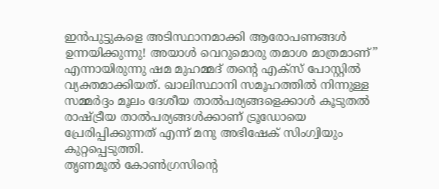ഇൻപുട്ടുകളെ അടിസ്ഥാനമാക്കി ആരോപണങ്ങൾ ഉന്നയിക്കുന്നു! അയാൾ വെറുമൊരു തമാശ മാത്രമാണ്” എന്നായിരുന്നു ഷമ മുഹമ്മദ് തന്റെ എക്സ് പോസ്റ്റിൽ വ്യക്തമാക്കിയത്. ഖാലിസ്ഥാനി സമൂഹത്തിൽ നിന്നുള്ള സമ്മർദ്ദം മൂലം ദേശീയ താൽപര്യങ്ങളെക്കാൾ കൂടുതൽ രാഷ്ട്രീയ താൽപര്യങ്ങൾക്കാണ് ട്രൂഡോയെ പ്രേരിപ്പിക്കുന്നത് എന്ന് മനു അഭിഷേക് സിംഗ്വിയും കുറ്റപ്പെടുത്തി.
തൃണമൂൽ കോൺഗ്രസിന്റെ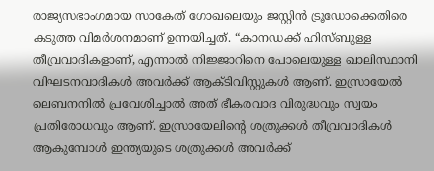രാജ്യസഭാംഗമായ സാകേത് ഗോഖലെയും ജസ്റ്റിൻ ട്രൂഡോക്കെതിരെ കടുത്ത വിമർശനമാണ് ഉന്നയിച്ചത്. “കാനഡക്ക് ഹിസ്ബുള്ള തീവ്രവാദികളാണ്, എന്നാൽ നിജ്ജാറിനെ പോലെയുള്ള ഖാലിസ്ഥാനി വിഘടനവാദികൾ അവർക്ക് ആക്ടിവിസ്റ്റുകൾ ആണ്. ഇസ്രായേൽ ലെബനനിൽ പ്രവേശിച്ചാൽ അത് ഭീകരവാദ വിരുദ്ധവും സ്വയം പ്രതിരോധവും ആണ്. ഇസ്രായേലിന്റെ ശത്രുക്കൾ തീവ്രവാദികൾ ആകുമ്പോൾ ഇന്ത്യയുടെ ശത്രുക്കൾ അവർക്ക്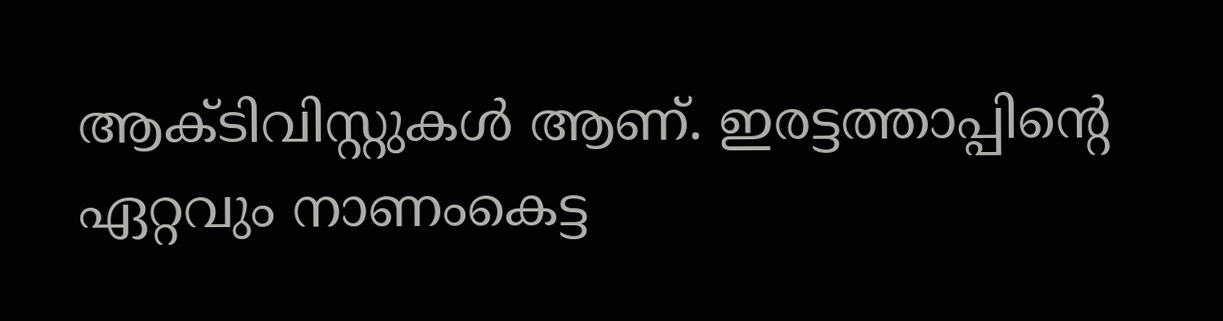ആക്ടിവിസ്റ്റുകൾ ആണ്. ഇരട്ടത്താപ്പിന്റെ ഏറ്റവും നാണംകെട്ട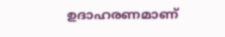ഉദാഹരണമാണ്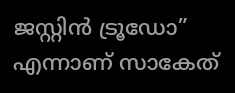ജസ്റ്റിൻ ട്രൂഡോ” എന്നാണ് സാകേത്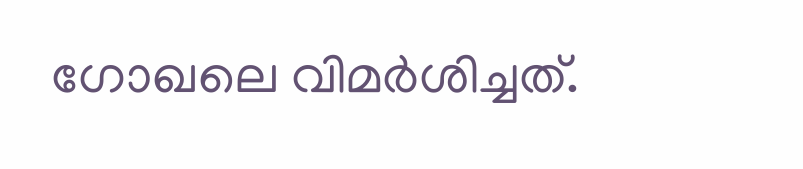ഗോഖലെ വിമർശിച്ചത്.